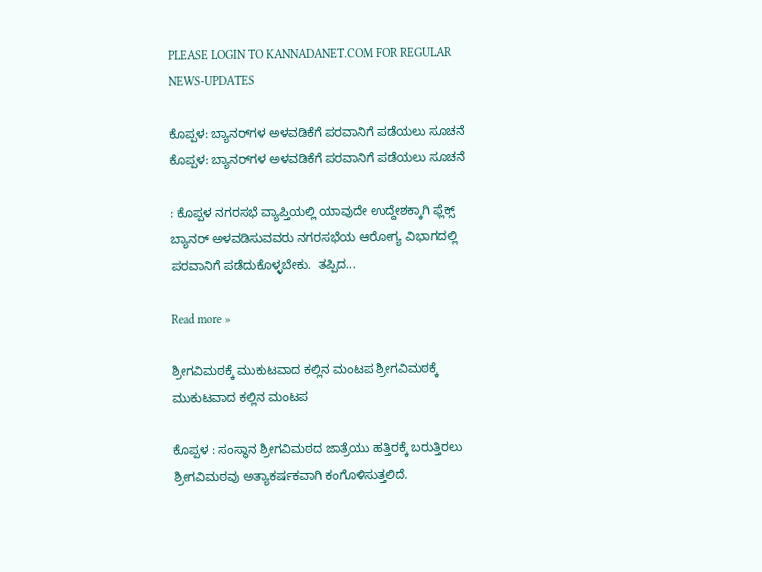PLEASE LOGIN TO KANNADANET.COM FOR REGULAR NEWS-UPDATES

ಕೊಪ್ಪಳ: ಬ್ಯಾನರ್‌ಗಳ ಅಳವಡಿಕೆಗೆ ಪರವಾನಿಗೆ ಪಡೆಯಲು ಸೂಚನೆ ಕೊಪ್ಪಳ: ಬ್ಯಾನರ್‌ಗಳ ಅಳವಡಿಕೆಗೆ ಪರವಾನಿಗೆ ಪಡೆಯಲು ಸೂಚನೆ

: ಕೊಪ್ಪಳ ನಗರಸಭೆ ವ್ಯಾಪ್ತಿಯಲ್ಲಿ ಯಾವುದೇ ಉದ್ದೇಶಕ್ಕಾಗಿ ಫ್ಲೆಕ್ಸ್ ಬ್ಯಾನರ್ ಅಳವಡಿಸುವವರು ನಗರಸಭೆಯ ಆರೋಗ್ಯ ವಿಭಾಗದಲ್ಲಿ ಪರವಾನಿಗೆ ಪಡೆದುಕೊಳ್ಳಬೇಕು.  ತಪ್ಪಿದ...

Read more »

ಶ್ರೀಗವಿಮಠಕ್ಕೆ ಮುಕುಟವಾದ ಕಲ್ಲಿನ ಮಂಟಪ ಶ್ರೀಗವಿಮಠಕ್ಕೆ ಮುಕುಟವಾದ ಕಲ್ಲಿನ ಮಂಟಪ

ಕೊಪ್ಪಳ : ಸಂಸ್ಥಾನ ಶ್ರೀಗವಿಮಠದ ಜಾತ್ರೆಯು ಹತ್ತಿರಕ್ಕೆ ಬರುತ್ತಿರಲು ಶ್ರೀಗವಿಮಠವು ಅತ್ಯಾಕರ್ಷಕವಾಗಿ ಕಂಗೊಳಿಸುತ್ತಲಿದೆ.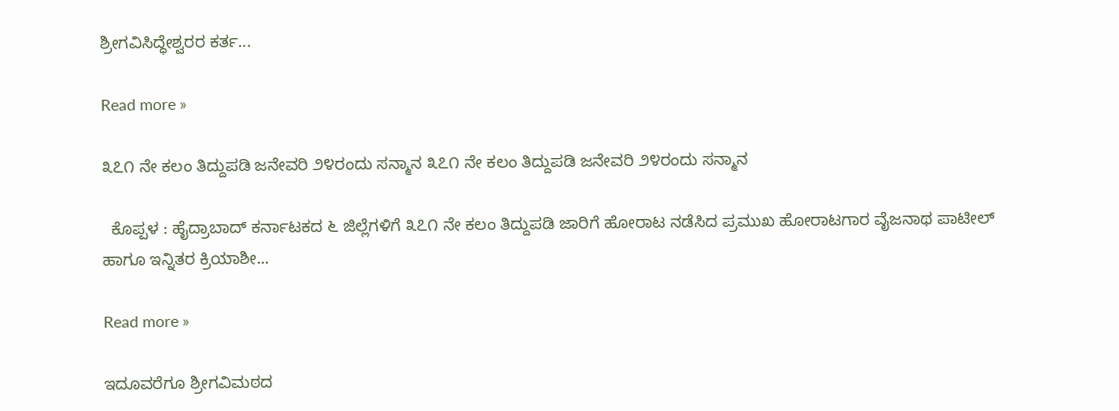ಶ್ರೀಗವಿಸಿದ್ಧೇಶ್ವರರ ಕರ್ತ...

Read more »

೩೭೧ ನೇ ಕಲಂ ತಿದ್ದುಪಡಿ ಜನೇವರಿ ೨೪ರಂದು ಸನ್ಮಾನ ೩೭೧ ನೇ ಕಲಂ ತಿದ್ದುಪಡಿ ಜನೇವರಿ ೨೪ರಂದು ಸನ್ಮಾನ

  ಕೊಪ್ಪಳ : ಹೈದ್ರಾಬಾದ್ ಕರ್ನಾಟಕದ ೬ ಜಿಲ್ಲೆಗಳಿಗೆ ೩೭೧ ನೇ ಕಲಂ ತಿದ್ದುಪಡಿ ಜಾರಿಗೆ ಹೋರಾಟ ನಡೆಸಿದ ಪ್ರಮುಖ ಹೋರಾಟಗಾರ ವೈಜನಾಥ ಪಾಟೀಲ್ ಹಾಗೂ ಇನ್ನಿತರ ಕ್ರಿಯಾಶೀ...

Read more »

ಇದೂವರೆಗೂ ಶ್ರೀಗವಿಮಠದ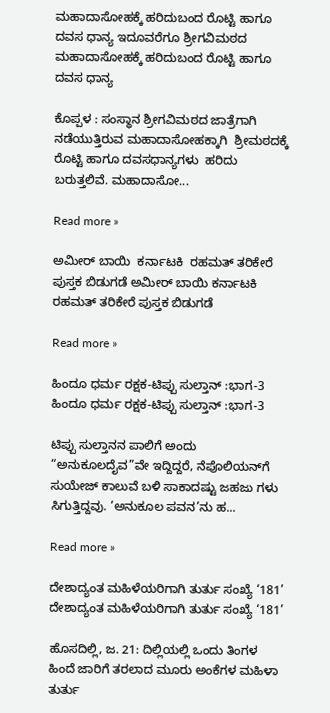ಮಹಾದಾಸೋಹಕ್ಕೆ ಹರಿದುಬಂದ ರೊಟ್ಟಿ ಹಾಗೂ ದವಸ ಧಾನ್ಯ ಇದೂವರೆಗೂ ಶ್ರೀಗವಿಮಠದ ಮಹಾದಾಸೋಹಕ್ಕೆ ಹರಿದುಬಂದ ರೊಟ್ಟಿ ಹಾಗೂ ದವಸ ಧಾನ್ಯ

ಕೊಪ್ಪಳ : ಸಂಸ್ಥಾನ ಶ್ರೀಗವಿಮಠದ ಜಾತ್ರೆಗಾಗಿ ನಡೆಯುತ್ತಿರುವ ಮಹಾದಾಸೋಹಕ್ಕಾಗಿ  ಶ್ರೀಮಠದಕ್ಕೆ ರೊಟ್ಟಿ ಹಾಗೂ ದವಸಧಾನ್ಯಗಳು  ಹರಿದು ಬರುತ್ತಲಿವೆ. ಮಹಾದಾಸೋ...

Read more »

ಅಮೀರ್ ಬಾಯಿ  ಕರ್ನಾಟಕಿ  ರಹಮತ್ ತರಿಕೇರೆ ಪುಸ್ತಕ ಬಿಡುಗಡೆ ಅಮೀರ್ ಬಾಯಿ ಕರ್ನಾಟಕಿ ರಹಮತ್ ತರಿಕೇರೆ ಪುಸ್ತಕ ಬಿಡುಗಡೆ

Read more »

ಹಿಂದೂ ಧರ್ಮ ರಕ್ಷಕ-ಟಿಪ್ಪು ಸುಲ್ತಾನ್ :ಭಾಗ-3 ಹಿಂದೂ ಧರ್ಮ ರಕ್ಷಕ-ಟಿಪ್ಪು ಸುಲ್ತಾನ್ :ಭಾಗ-3

ಟಿಪ್ಪು ಸುಲ್ತಾನನ ಪಾಲಿಗೆ ಅಂದು “ಅನುಕೂಲದೈವ”ವೇ ಇದ್ದಿದ್ದರೆ, ನೆಪೊಲಿಯನ್‌ಗೆ ಸುಯೇಜ್ ಕಾಲುವೆ ಬಳಿ ಸಾಕಾದಷ್ಟು ಜಹಜು ಗಳು ಸಿಗುತ್ತಿದ್ದವು. ‘ಅನುಕೂಲ ಪವನ’ನು ಹ...

Read more »

ದೇಶಾದ್ಯಂತ ಮಹಿಳೆಯರಿಗಾಗಿ ತುರ್ತು ಸಂಖ್ಯೆ ‘181’ ದೇಶಾದ್ಯಂತ ಮಹಿಳೆಯರಿಗಾಗಿ ತುರ್ತು ಸಂಖ್ಯೆ ‘181’

ಹೊಸದಿಲ್ಲಿ, ಜ. 21: ದಿಲ್ಲಿಯಲ್ಲಿ ಒಂದು ತಿಂಗಳ ಹಿಂದೆ ಜಾರಿಗೆ ತರಲಾದ ಮೂರು ಅಂಕೆಗಳ ಮಹಿಳಾ ತುರ್ತು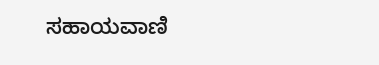ಸಹಾಯವಾಣಿ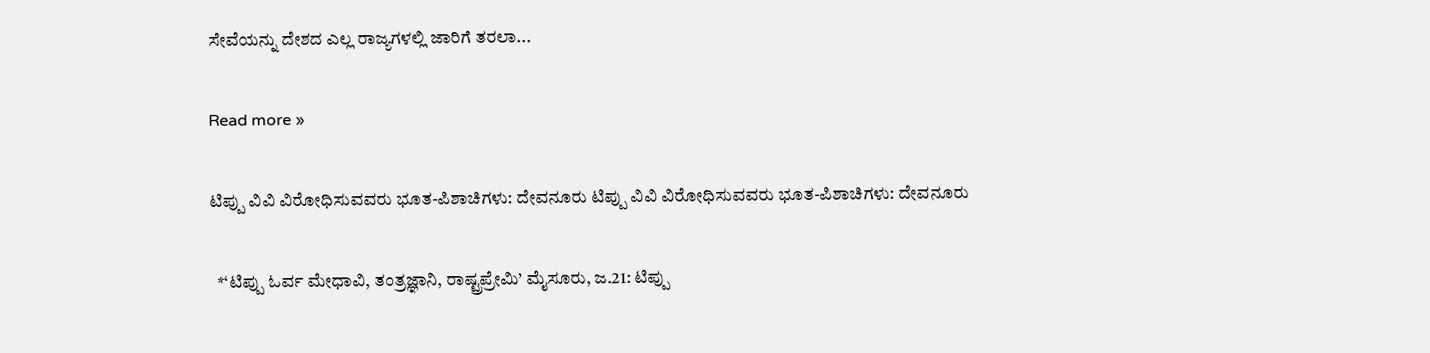ಸೇವೆಯನ್ನು ದೇಶದ ಎಲ್ಲ ರಾಜ್ಯಗಳಲ್ಲಿ ಜಾರಿಗೆ ತರಲಾ...

Read more »

ಟಿಪ್ಪು ವಿವಿ ವಿರೋಧಿಸುವವರು ಭೂತ-ಪಿಶಾಚಿಗಳು: ದೇವನೂರು ಟಿಪ್ಪು ವಿವಿ ವಿರೋಧಿಸುವವರು ಭೂತ-ಪಿಶಾಚಿಗಳು: ದೇವನೂರು

  *‘ಟಿಪ್ಪು ಓರ್ವ ಮೇಧಾವಿ, ತಂತ್ರಜ್ಞಾನಿ, ರಾಷ್ಟ್ರಪ್ರೇಮಿ’ ಮೈಸೂರು, ಜ.21: ಟಿಪ್ಪು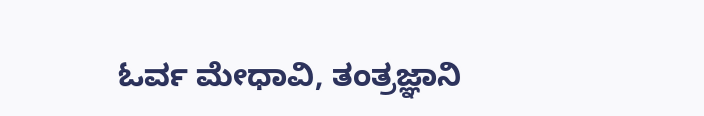ಓರ್ವ ಮೇಧಾವಿ, ತಂತ್ರಜ್ಞಾನಿ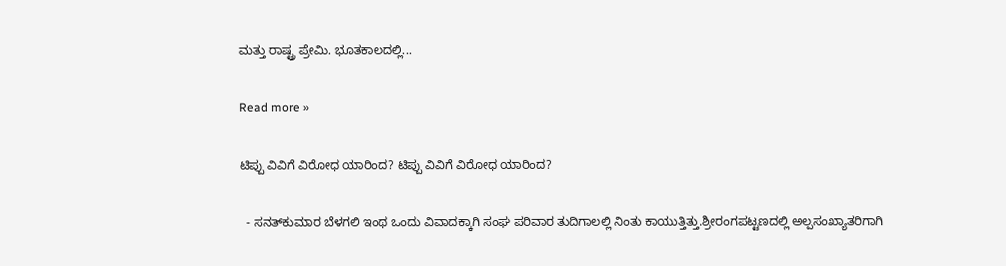ಮತ್ತು ರಾಷ್ಟ್ರ ಪ್ರೇಮಿ. ಭೂತಕಾಲದಲ್ಲಿ...

Read more »

ಟಿಪ್ಪು ವಿವಿಗೆ ವಿರೋಧ ಯಾರಿಂದ? ಟಿಪ್ಪು ವಿವಿಗೆ ವಿರೋಧ ಯಾರಿಂದ?

  - ಸನತ್‌ಕುಮಾರ ಬೆಳಗಲಿ ಇಂಥ ಒಂದು ವಿವಾದಕ್ಕಾಗಿ ಸಂಘ ಪರಿವಾರ ತುದಿಗಾಲಲ್ಲಿ ನಿಂತು ಕಾಯುತ್ತಿತ್ತು.ಶ್ರೀರಂಗಪಟ್ಟಣದಲ್ಲಿ ಅಲ್ಪಸಂಖ್ಯಾತರಿಗಾಗಿ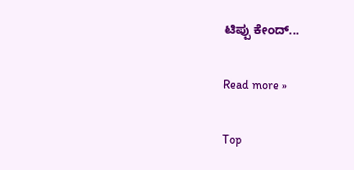ಟಿಪ್ಪು ಕೇಂದ್...

Read more »

Top